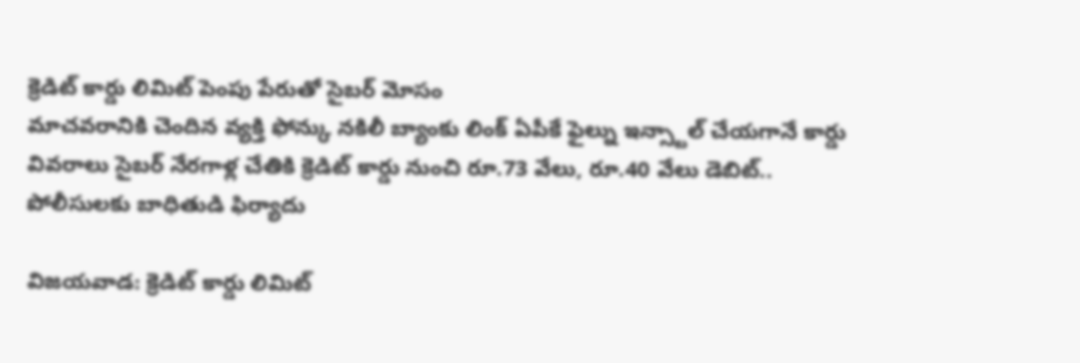క్రెడిట్ కార్డు లిమిట్ పెంపు పేరుతో సైబర్ మోసం
మాచవరానికి చెందిన వ్యక్తి ఫోన్కు నకిలీ బ్యాంకు లింక్ ఏపీకే ఫైల్ను ఇన్స్టాల్ చేయగానే కార్డు వివరాలు సైబర్ నేరగాళ్ల చేతికి క్రెడిట్ కార్డు నుంచి రూ.73 వేలు, రూ.40 వేలు డెబిట్.. పోలీసులకు బాధితుడి ఫిర్యాదు

విజయవాడ: క్రెడిట్ కార్డు లిమిట్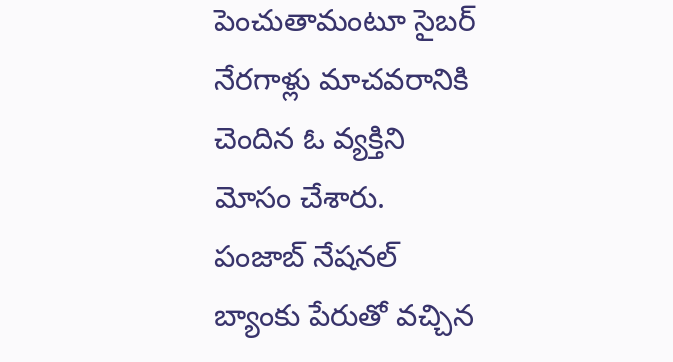పెంచుతామంటూ సైబర్ నేరగాళ్లు మాచవరానికి చెందిన ఓ వ్యక్తిని మోసం చేశారు. పంజాబ్ నేషనల్ బ్యాంకు పేరుతో వచ్చిన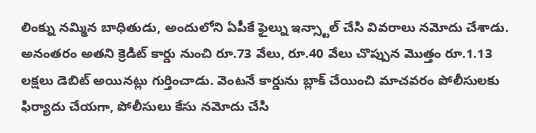లింక్ను నమ్మిన బాధితుడు, అందులోని ఏపీకే ఫైల్ను ఇన్స్టాల్ చేసి వివరాలు నమోదు చేశాడు. అనంతరం అతని క్రెడిట్ కార్డు నుంచి రూ.73 వేలు, రూ.40 వేలు చొప్పున మొత్తం రూ.1.13 లక్షలు డెబిట్ అయినట్లు గుర్తించాడు. వెంటనే కార్డును బ్లాక్ చేయించి మాచవరం పోలీసులకు ఫిర్యాదు చేయగా, పోలీసులు కేసు నమోదు చేసి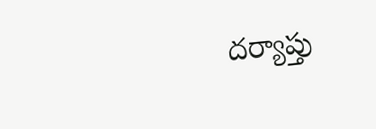దర్యాప్తు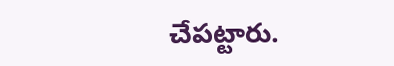చేపట్టారు.